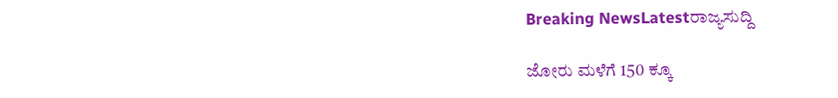Breaking NewsLatestರಾಜ್ಯಸುದ್ದಿ

ಜೋರು ಮಳೆಗೆ 150 ಕ್ಕೂ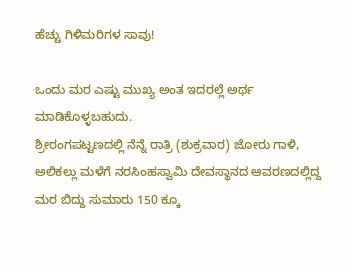ಹೆಚ್ಚು ಗಿಳಿಮರಿಗಳ ಸಾವು!

ಒಂದು ಮರ ಎಷ್ಟು ಮುಖ್ಯ ಅಂತ ಇದರಲ್ಲೆ ಅರ್ಥ ಮಾಡಿಕೊಳ್ಳಬಹುದು.
ಶ್ರೀರಂಗಪಟ್ಟಣದಲ್ಲಿ ನೆನ್ನೆ ರಾತ್ರಿ (ಶುಕ್ರವಾರ) ಜೋರು ಗಾಳಿ, ಅಲಿಕಲ್ಲು ಮಳೆಗೆ ನರಸಿಂಹಸ್ವಾಮಿ ದೇವಸ್ಥಾನದ ಆವರಣದಲ್ಲಿದ್ದ ಮರ ಬಿದ್ದು ಸುಮಾರು 150 ಕ್ಕೂ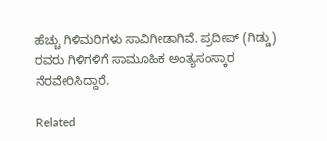ಹೆಚ್ಚು ಗಿಳಿಮರಿಗಳು ಸಾವಿಗೀಡಾಗಿವೆ. ಪ್ರದೀಪ್ (ಗಿಡ್ಡು) ರವರು ಗಿಳಿಗಳಿಗೆ ಸಾಮೂಹಿಕ ಅಂತ್ಯಸಂಸ್ಕಾರ ನೆರವೇರಿಸಿದ್ದಾರೆ.

Related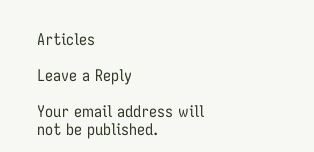Articles

Leave a Reply

Your email address will not be published.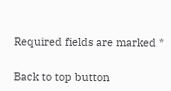Required fields are marked *

Back to top button